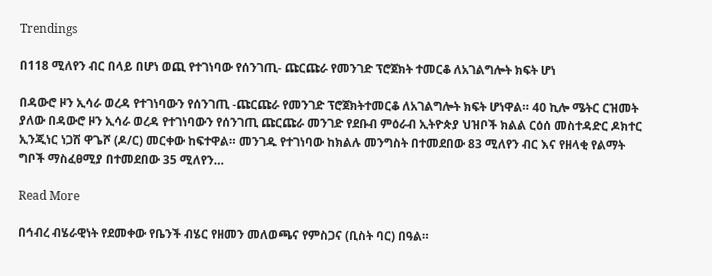Trendings

በ118 ሚለየን ብር በላይ በሆነ ወጪ የተገነባው የሰንገጢ- ጩርጩራ የመንገድ ፕሮጀክት ተመርቆ ለአገልግሎት ክፍት ሆነ

በዳውሮ ዞን ኢሳራ ወረዳ የተገነባውን የሰንገጢ -ጩርጩራ የመንገድ ፕሮጀክትተመርቆ ለአገልግሎት ክፍት ሆነዋል። 40 ኪሎ ሜትር ርዝመት ያለው በዳውሮ ዞን ኢሳራ ወረዳ የተገነባውን የሰንገጢ ጩርጩራ መንገድ የደቡብ ምዕራብ ኢትዮጵያ ህዝቦች ክልል ርዕሰ መስተዳድር ዶክተር ኢንጂነር ነጋሽ ዋጌሾ (ዶ/ር) መርቀው ከፍተዋል። መንገዱ የተገነባው ከክልሉ መንግስት በተመደበው 83 ሚለየን ብር እና የዘላቂ የልማት ግቦች ማስፈፀሚያ በተመደበው 35 ሚለየን…

Read More

በኅብረ ብሄራዊነት የደመቀው የቤንች ብሄር የዘመን መለወጫና የምስጋና (ቢስት ባር) በዓል።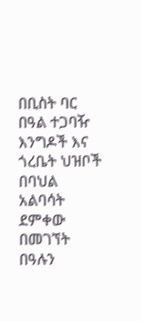በቢስት ባር በዓል ተጋባዥ እንግዶች እና ጎረቤት ህዝቦች በባህል አልባሳት ደምቀው በመገኘት በዓሉን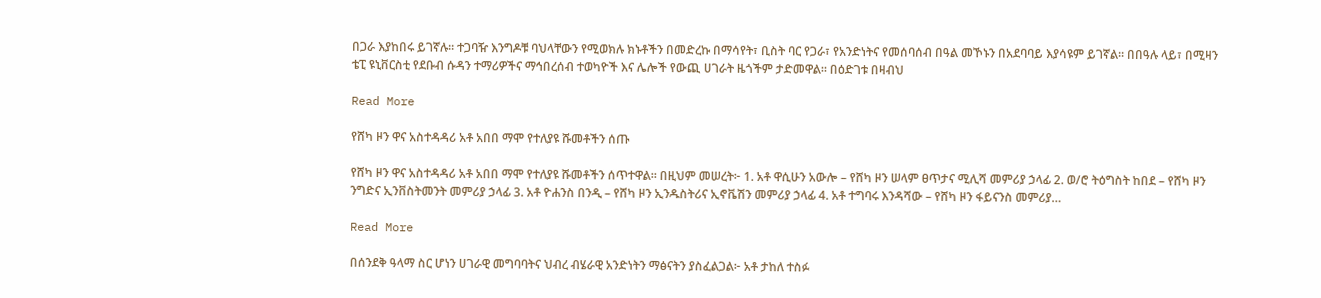በጋራ እያከበሩ ይገኛሉ። ተጋባዥ እንግዶቹ ባህላቸውን የሚወክሉ ክኑቶችን በመድረኩ በማሳየት፣ ቢስት ባር የጋራ፣ የአንድነትና የመሰባሰብ በዓል መኾኑን በአደባባይ እያሳዩም ይገኛል። በበዓሉ ላይ፣ በሚዛን ቴፒ ዩኒቨርስቲ የደቡብ ሱዳን ተማሪዎችና ማኅበረሰብ ተወካዮች እና ሌሎች የውጪ ሀገራት ዜጎችም ታድመዋል። በዕድገቱ በዛብህ

Read More

የሸካ ዞን ዋና አስተዳዳሪ አቶ አበበ ማሞ የተለያዩ ሹመቶችን ሰጡ

የሸካ ዞን ዋና አስተዳዳሪ አቶ አበበ ማሞ የተለያዩ ሹመቶችን ሰጥተዋል። በዚህም መሠረት፦ 1. አቶ ዋሲሁን አውሎ – የሸካ ዞን ሠላም ፀጥታና ሚሊሻ መምሪያ ኃላፊ 2. ወ/ሮ ትዕግስት ከበደ – የሸካ ዞን ንግድና ኢንቨስትመንት መምሪያ ኃላፊ 3. አቶ ዮሐንስ በንዲ – የሸካ ዞን ኢንዱስትሪና ኢኖቬሽን መምሪያ ኃላፊ 4. አቶ ተግባሩ እንዳሻው – የሸካ ዞን ፋይናንስ መምሪያ…

Read More

በሰንደቅ ዓላማ ስር ሆነን ሀገራዊ መግባባትና ህብረ ብሄራዊ አንድነትን ማፅናትን ያስፈልጋል፦ አቶ ታከለ ተስፉ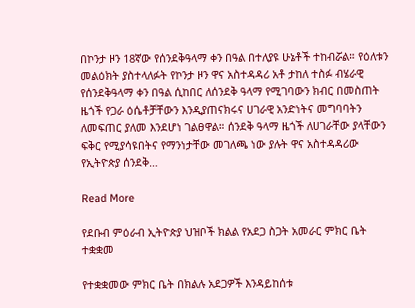በኮንታ ዞን 18ኛው የሰንደቅዓላማ ቀን በዓል በተለያዩ ሁኔቶች ተከብሯል። የዕለቱን መልዕክት ያስተላለፉት የኮንታ ዞን ዋና አስተዳዳሪ አቶ ታከለ ተስፉ ብሄራዊ የሰንደቅዓላማ ቀን በዓል ሲከበር ለሰንደቅ ዓላማ የሚገባውን ክብር በመስጠት ዜጎች የጋራ ዕሴቶቻቸውን እንዲያጠናክሩና ሀገራዊ አንድነትና መግባባትን ለመፍጠር ያለመ እንደሆነ ገልፀዋል። ሰንደቅ ዓላማ ዜጎች ለሀገራቸው ያላቸውን ፍቅር የሚያሳዩበትና የማንነታቸው መገለጫ ነው ያሉት ዋና አስተዳዳሪው የኢትዮጵያ ሰንደቅ…

Read More

የደቡብ ምዕራብ ኢትዮጵያ ህዝቦች ክልል የአደጋ ስጋት አመራር ምክር ቤት ተቋቋመ

የተቋቋመው ምክር ቤት በክልሉ አደጋዎች እንዳይከሰቱ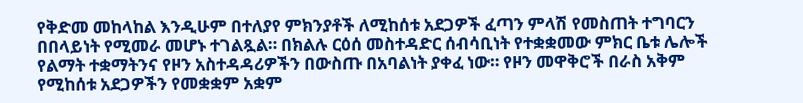የቅድመ መከላከል እንዲሁም በተለያየ ምክንያቶች ለሚከሰቱ አደጋዎች ፈጣን ምላሽ የመስጠት ተግባርን በበላይነት የሚመራ መሆኑ ተገልጿል። በክልሉ ርዕሰ መስተዳድር ሰብሳቢነት የተቋቋመው ምክር ቤቱ ሌሎች የልማት ተቋማትንና የዞን አስተዳዳሪዎችን በውስጡ በአባልነት ያቀፈ ነው። የዞን መዋቅሮች በራስ አቅም የሚከሰቱ አደጋዎችን የመቋቋም አቋም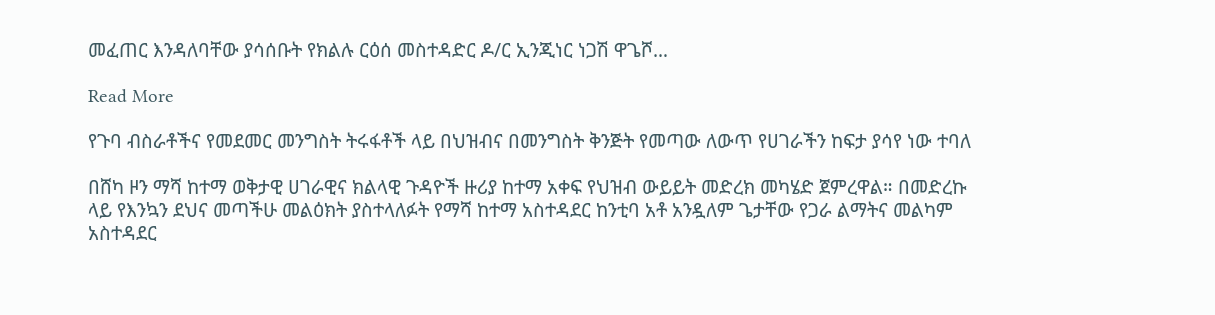መፈጠር እንዳለባቸው ያሳሰቡት የክልሉ ርዕሰ መስተዳድር ዶ/ር ኢንጂነር ነጋሽ ዋጌሾ…

Read More

የጉባ ብስራቶችና የመደመር መንግስት ትሩፋቶች ላይ በህዝብና በመንግስት ቅንጅት የመጣው ለውጥ የሀገራችን ከፍታ ያሳየ ነው ተባለ

በሸካ ዞን ማሻ ከተማ ወቅታዊ ሀገራዊና ክልላዊ ጉዳዮች ዙሪያ ከተማ አቀፍ የህዝብ ውይይት መድረክ መካሄድ ጀምረዋል። በመድረኩ ላይ የእንኳን ደህና መጣችሁ መልዕክት ያስተላለፉት የማሻ ከተማ አስተዳደር ከንቲባ አቶ አንዷለም ጌታቸው የጋራ ልማትና መልካም አስተዳደር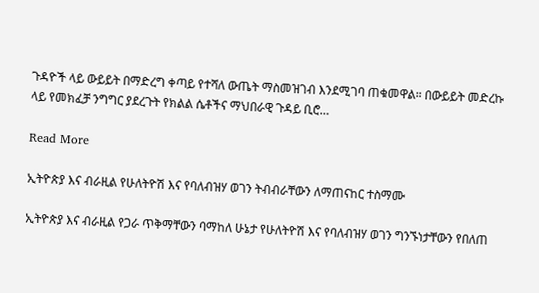ጉዳዮች ላይ ውይይት በማድረግ ቀጣይ የተሻለ ውጤት ማስመዝገብ እንደሚገባ ጠቁመዋል። በውይይት መድረኩ ላይ የመክፈቻ ንግግር ያደረጉት የክልል ሴቶችና ማህበራዊ ጉዳይ ቢሮ…

Read More

ኢትዮጵያ እና ብራዚል የሁለትዮሽ እና የባለብዝሃ ወገን ትብብራቸውን ለማጠናከር ተስማሙ

ኢትዮጵያ እና ብራዚል የጋራ ጥቅማቸውን ባማከለ ሁኔታ የሁለትዮሽ እና የባለብዝሃ ወገን ግንኙነታቸውን የበለጠ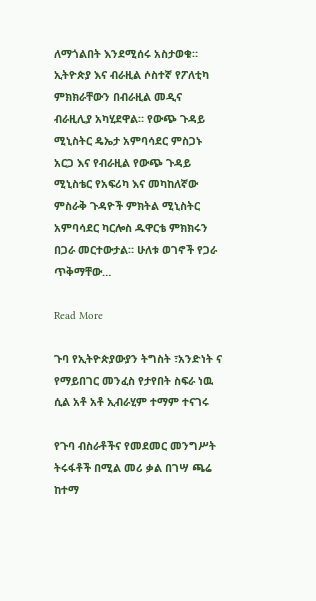ለማጎልበት እንደሚሰሩ አስታወቁ። ኢትዮጵያ እና ብራዚል ሶስተኛ የፖለቲካ ምክክራቸውን በብራዚል መዲና ብራዚሊያ አካሂደዋል። የውጭ ጉዳይ ሚኒስትር ዴኤታ አምባሳደር ምስጋኑ አርጋ እና የብራዚል የውጭ ጉዳይ ሚኒስቴር የአፍሪካ እና መካከለኛው ምስራቅ ጉዳዮች ምክትል ሚኒስትር አምባሳደር ካርሎስ ዱዋርቴ ምክክሩን በጋራ መርተውታል። ሁለቱ ወገኖች የጋራ ጥቅማቸው…

Read More

ጉባ የኢትዮጵያውያን ትግስት ፣አንድነት ና የማይበገር መንፈስ የታየበት ስፍራ ነዉ ሲል አቶ አቶ ኢብራሂም ተማም ተናገሩ

የጉባ ብስራቶችና የመደመር መንግሥት ትሩፋቶች በሚል መሪ ቃል በገሣ ጫሬ ከተማ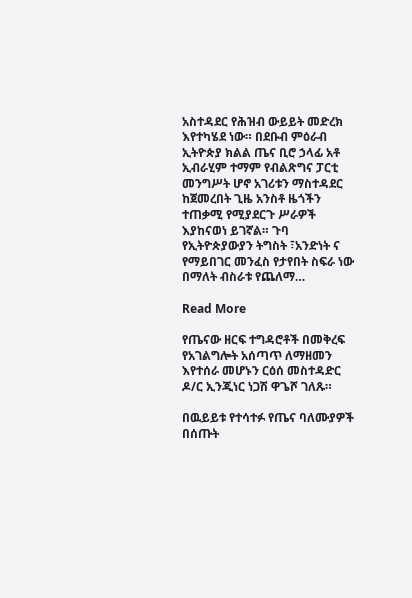አስተዳደር የሕዝብ ውይይት መድረክ እየተካሄደ ነው። በደቡብ ምዕራብ ኢትዮጵያ ክልል ጤና ቢሮ ኃላፊ አቶ ኢብራሂም ተማም የብልጽግና ፓርቲ መንግሥት ሆኖ አገሪቱን ማስተዳደር ከጀመረበት ጊዜ አንስቶ ዜጎችን ተጠቃሚ የሚያደርጉ ሥራዎች እያከናወነ ይገኛል። ጉባ የኢትዮጵያውያን ትግስት ፣አንድነት ና የማይበገር መንፈስ የታየበት ስፍራ ነው በማለት ብስራቱ የጨለማ…

Read More

የጤናው ዘርፍ ተግዳሮቶች በመቅረፍ የአገልግሎት አሰጣጥ ለማዘመን እየተሰራ መሆኑን ርዕሰ መስተዳድር ዶ/ር ኢንጂነር ነጋሽ ዋጌሾ ገለጹ።

በዉይይቱ የተሳተፉ የጤና ባለሙያዎች በሰጡት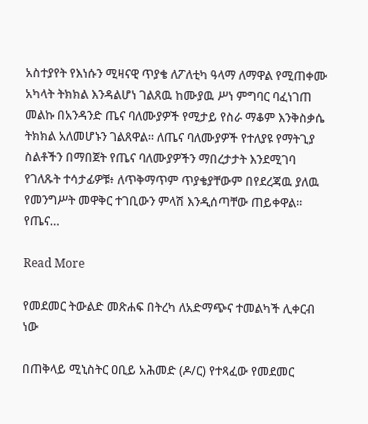አስተያየት የእነሱን ሚዛናዊ ጥያቄ ለፖለቲካ ዓላማ ለማዋል የሚጠቀሙ አካላት ትክክል እንዳልሆነ ገልጸዉ ከሙያዉ ሥነ ምግባር ባፈነገጠ መልኩ በአንዳንድ ጤና ባለሙያዎች የሚታይ የስራ ማቆም እንቅስቃሴ ትክክል አለመሆኑን ገልጸዋል። ለጤና ባለሙያዎች የተለያዩ የማትጊያ ስልቶችን በማበጀት የጤና ባለሙያዎችን ማበረታታት እንደሚገባ የገለጹት ተሳታፊዎቹ፥ ለጥቅማጥም ጥያቄያቸውም በየደረጃዉ ያለዉ የመንግሥት መዋቅር ተገቢውን ምላሽ እንዲሰጣቸው ጠይቀዋል። የጤና…

Read More

የመደመር ትውልድ መጽሐፍ በትረካ ለአድማጭና ተመልካች ሊቀርብ ነው

በጠቅላይ ሚኒስትር ዐቢይ አሕመድ (ዶ/ር) የተጻፈው የመደመር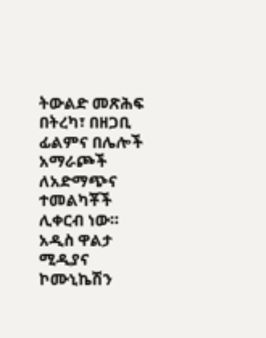ትውልድ መጽሕፍ በትረካ፣ በዘጋቢ ፊልምና በሌሎች አማራጮች ለአድማጭና ተመልካቾች ሊቀርብ ነው። አዲስ ዋልታ ሚዲያና ኮሙኒኬሽን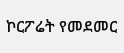ኮርፖሬት የመደመር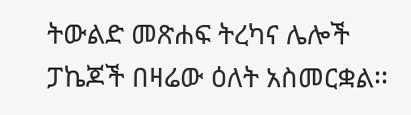ትውልድ መጽሐፍ ትረካና ሌሎች ፓኬጆች በዛሬው ዕለት አስመርቋል፡፡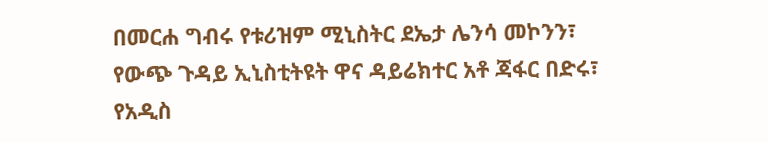በመርሐ ግብሩ የቱሪዝም ሚኒስትር ደኤታ ሌንሳ መኮንን፣ የውጭ ጉዳይ ኢኒስቲትዩት ዋና ዳይሬክተር አቶ ጃፋር በድሩ፣ የአዲስ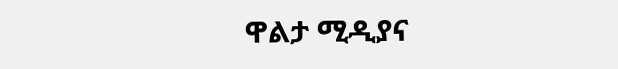ዋልታ ሚዲያና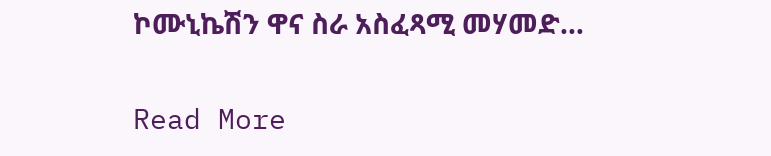ኮሙኒኬሽን ዋና ስራ አስፈጻሚ መሃመድ…

Read More